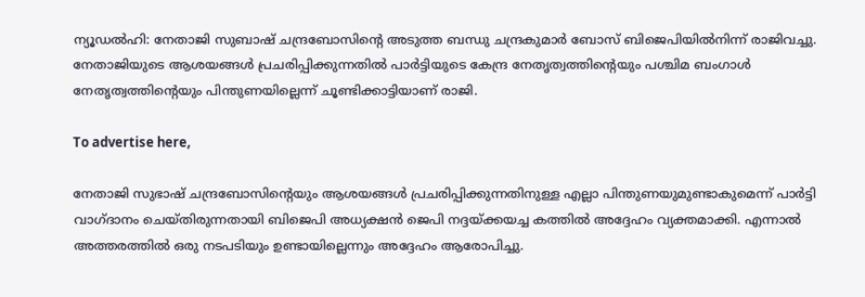ന്യൂഡൽഹി: നേതാജി സുബാഷ് ചന്ദ്രബോസിന്റെ അടുത്ത ബന്ധു ചന്ദ്രകുമാർ ബോസ് ബിജെപിയില്‍നിന്ന് രാജിവച്ചു. നേതാജിയുടെ ആശയങ്ങൾ പ്രചരിപ്പിക്കുന്നതിൽ പാർട്ടിയുടെ കേന്ദ്ര നേതൃത്വത്തിന്റെയും പശ്ചിമ ബംഗാൾ നേതൃത്വത്തിന്റെയും പിന്തുണയില്ലെന്ന് ചൂണ്ടിക്കാട്ടിയാണ് രാജി.

To advertise here,

നേതാജി സുഭാഷ് ചന്ദ്രബോസിന്റെയും ആശയങ്ങൾ പ്രചരിപ്പിക്കുന്നതിനുള്ള എല്ലാ പിന്തുണയുമുണ്ടാകുമെന്ന് പാർട്ടി വാഗ്ദാനം ചെയ്തിരുന്നതായി ബിജെപി അധ്യക്ഷൻ ജെപി നദ്ദയ്ക്കയച്ച കത്തിൽ അദ്ദേഹം വ്യക്തമാക്കി. എന്നാൽ അത്തരത്തിൽ ഒരു നടപടിയും ഉണ്ടായില്ലെന്നും അദ്ദേഹം ആരോപിച്ചു.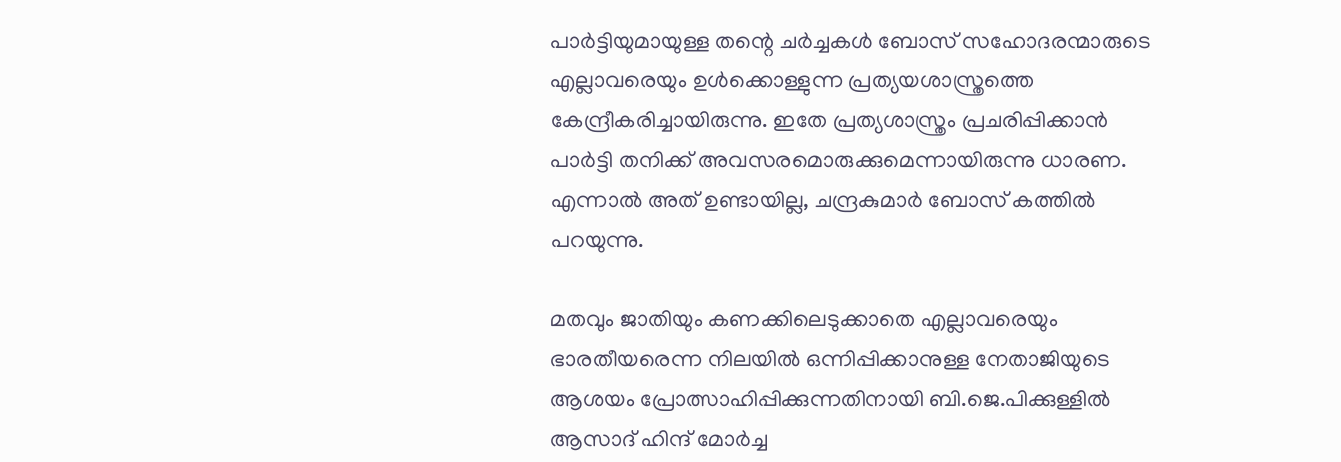പാർട്ടിയുമായുള്ള തന്റെ ചർച്ചകൾ ബോസ് സഹോദരന്മാരുടെ എല്ലാവരെയും ഉൾക്കൊള്ളുന്ന പ്രത്യയശാസ്ത്രത്തെ കേന്ദ്രീകരിച്ചായിരുന്നു. ഇതേ പ്രത്യശാസ്ത്രം പ്രചരിപ്പിക്കാൻ പാർട്ടി തനിക്ക് അവസരമൊരുക്കുമെന്നായിരുന്നു ധാരണ. എന്നാൽ അത് ഉണ്ടായില്ല, ചന്ദ്രകുമാർ ബോസ് കത്തിൽ പറയുന്നു.

മതവും ജാതിയും കണക്കിലെടുക്കാതെ എല്ലാവരെയും ഭാരതീയരെന്ന നിലയിൽ ഒന്നിപ്പിക്കാനുള്ള നേതാജിയുടെ ആശയം പ്രോത്സാഹിപ്പിക്കുന്നതിനായി ബി.ജെ.പിക്കുള്ളിൽ ആസാദ് ഹിന്ദ് മോർച്ച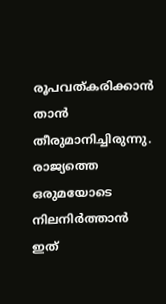രൂപവത്കരിക്കാന്‍ താൻ തീരുമാനിച്ചിരുന്നു. രാജ്യത്തെ ഒരുമയോടെ നിലനിർത്താൻ ഇത്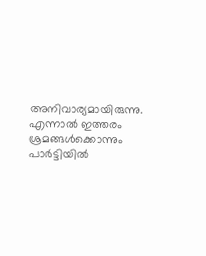അനിവാര്യമായിരുന്നു. എന്നാൽ ഇത്തരം ശ്രമങ്ങൾക്കൊന്നും പാർട്ടിയിൽ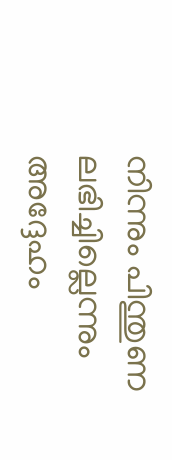നിന്നും പിന്തുണ ലഭിച്ചില്ലെന്നും അദ്ദേഹം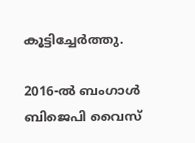കൂട്ടിച്ചേർത്തു.

2016-ൽ ബംഗാൾ ബിജെപി വൈസ്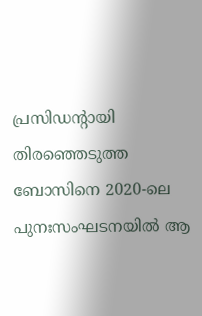പ്രസിഡന്റായി തിരഞ്ഞെടുത്ത ബോസിനെ 2020-ലെ പുനഃസംഘടനയിൽ ആ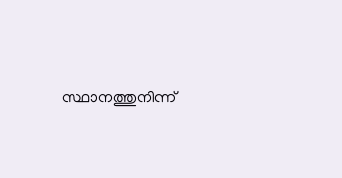സ്ഥാനത്തുനിന്ന്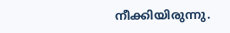നീക്കിയിരുന്നു.